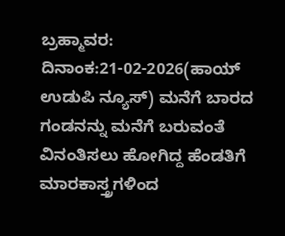ಬ್ರಹ್ಮಾವರ: ದಿನಾಂಕ:21-02-2026(ಹಾಯ್ ಉಡುಪಿ ನ್ಯೂಸ್) ಮನೆಗೆ ಬಾರದ ಗಂಡನನ್ನು ಮನೆಗೆ ಬರುವಂತೆ ವಿನಂತಿಸಲು ಹೋಗಿದ್ದ ಹೆಂಡತಿಗೆ ಮಾರಕಾಸ್ತ್ರಗಳಿಂದ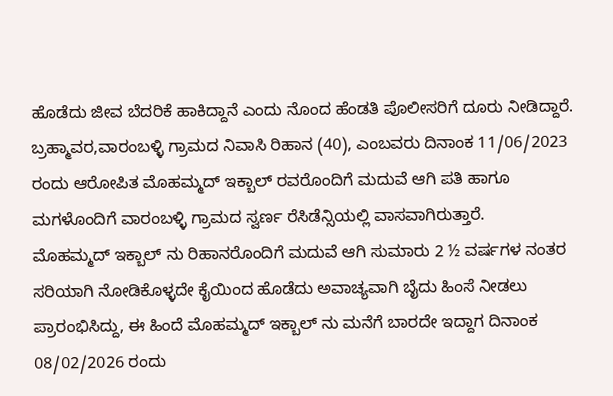ಹೊಡೆದು ಜೀವ ಬೆದರಿಕೆ ಹಾಕಿದ್ದಾನೆ ಎಂದು ನೊಂದ ಹೆಂಡತಿ ಪೊಲೀಸರಿಗೆ ದೂರು ನೀಡಿದ್ದಾರೆ.
ಬ್ರಹ್ಮಾವರ,ವಾರಂಬಳ್ಳಿ ಗ್ರಾಮದ ನಿವಾಸಿ ರಿಹಾನ (40), ಎಂಬವರು ದಿನಾಂಕ 11/06/2023 ರಂದು ಆರೋಪಿತ ಮೊಹಮ್ಮದ್ ಇಕ್ಬಾಲ್ ರವರೊಂದಿಗೆ ಮದುವೆ ಆಗಿ ಪತಿ ಹಾಗೂ ಮಗಳೊಂದಿಗೆ ವಾರಂಬಳ್ಳಿ ಗ್ರಾಮದ ಸ್ವರ್ಣ ರೆಸಿಡೆನ್ಸಿಯಲ್ಲಿ ವಾಸವಾಗಿರುತ್ತಾರೆ.
ಮೊಹಮ್ಮದ್ ಇಕ್ಬಾಲ್ ನು ರಿಹಾನರೊಂದಿಗೆ ಮದುವೆ ಆಗಿ ಸುಮಾರು 2 ½ ವರ್ಷಗಳ ನಂತರ ಸರಿಯಾಗಿ ನೋಡಿಕೊಳ್ಳದೇ ಕೈಯಿಂದ ಹೊಡೆದು ಅವಾಚ್ಯವಾಗಿ ಬೈದು ಹಿಂಸೆ ನೀಡಲು ಪ್ರಾರಂಭಿಸಿದ್ದು, ಈ ಹಿಂದೆ ಮೊಹಮ್ಮದ್ ಇಕ್ಬಾಲ್ ನು ಮನೆಗೆ ಬಾರದೇ ಇದ್ದಾಗ ದಿನಾಂಕ 08/02/2026 ರಂದು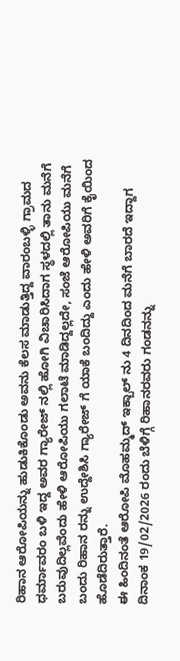ರಿಹಾನ ಆರೋಪಿಯನ್ನು ಹುಡುಕಿಕೊಂಡು ಅವನು ಕೆಲಸ ಮಾಡುತ್ತಿದ್ದ ವಾರಂಬಳ್ಳಿ ಗ್ರಾಮದ ಧರ್ಮಾವರಂ ಬಳಿ ಇದ್ದ ಅವರ ಗ್ಯಾರೇಜ್ ನಲ್ಲಿ ಹೋಗಿ ವಿಚಾರಿಸಿದಾಗ ಸ್ಥಳದಲ್ಲಿ ತಾನು ಮನೆಗೆ ಬರುವುದಿಲ್ಲವೆಂದು ಹೇಳಿ ಆರೋಪಿಯು ಗಲಾಟೆ ಮಾಡಿದ್ದಲ್ಲದೇ, ಸಂಜೆ ಆರೋಪಿಯು ಮನೆಗೆ ಬಂದು ರಿಹಾನ ರನ್ನು ಉದ್ದೇಶಿಸಿ ಗ್ಯಾರೇಜ್ ಗೆ ಯಾಕೆ ಬಂದಿದ್ದು ಎಂದು ಹೇಳಿ ಅವರಿಗೆ ಕೈಯಿಂದ ಹೊಡೆದಿರುತ್ತಾರೆ.
ಈ ಹಿಂದಿನಂತೆ ಆರೋಪಿ ಮೊಹಮ್ಮದ್ ಇಕ್ಬಾಲ್ ನು 4 ದಿನದಿಂದ ಮನೆಗೆ ಬಾರದೆ ಇದ್ದಾಗ ದಿನಾಂಕ 19/02/2026 ರಂದು ಬೆಳಿಗ್ಗೆ ರಿಹಾನರವರು ಗಂಡನನ್ನು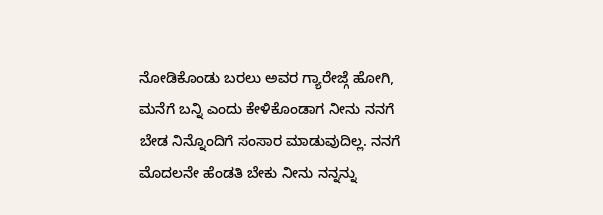ನೋಡಿಕೊಂಡು ಬರಲು ಅವರ ಗ್ಯಾರೇಜ್ಗೆ ಹೋಗಿ, ಮನೆಗೆ ಬನ್ನಿ ಎಂದು ಕೇಳಿಕೊಂಡಾಗ ನೀನು ನನಗೆ ಬೇಡ ನಿನ್ನೊಂದಿಗೆ ಸಂಸಾರ ಮಾಡುವುದಿಲ್ಲ. ನನಗೆ ಮೊದಲನೇ ಹೆಂಡತಿ ಬೇಕು ನೀನು ನನ್ನನ್ನು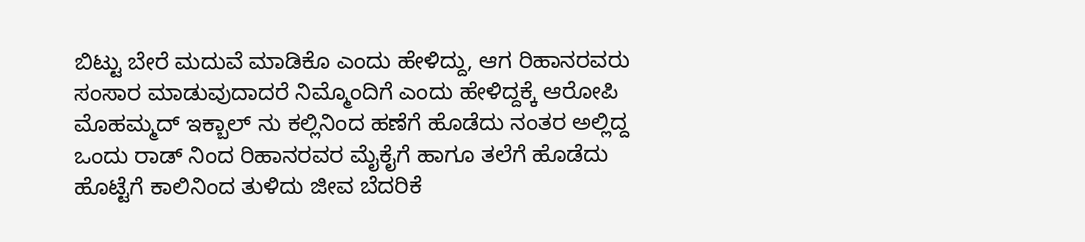ಬಿಟ್ಟು ಬೇರೆ ಮದುವೆ ಮಾಡಿಕೊ ಎಂದು ಹೇಳಿದ್ದು, ಆಗ ರಿಹಾನರವರು ಸಂಸಾರ ಮಾಡುವುದಾದರೆ ನಿಮ್ಮೊಂದಿಗೆ ಎಂದು ಹೇಳಿದ್ದಕ್ಕೆ ಆರೋಪಿ ಮೊಹಮ್ಮದ್ ಇಕ್ಬಾಲ್ ನು ಕಲ್ಲಿನಿಂದ ಹಣೆಗೆ ಹೊಡೆದು ನಂತರ ಅಲ್ಲಿದ್ದ ಒಂದು ರಾಡ್ ನಿಂದ ರಿಹಾನರವರ ಮೈಕೈಗೆ ಹಾಗೂ ತಲೆಗೆ ಹೊಡೆದು ಹೊಟ್ಟೆಗೆ ಕಾಲಿನಿಂದ ತುಳಿದು ಜೀವ ಬೆದರಿಕೆ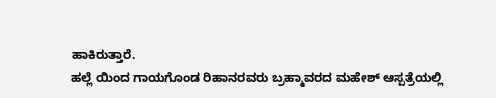ಹಾಕಿರುತ್ತಾರೆ.
ಹಲ್ಲೆ ಯಿಂದ ಗಾಯಗೊಂಡ ರಿಹಾನರವರು ಬ್ರಹ್ಮಾವರದ ಮಹೇಶ್ ಆಸ್ಪತ್ರೆಯಲ್ಲಿ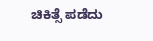ಚಿಕಿತ್ಸೆ ಪಡೆದು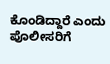ಕೊಂಡಿದ್ದಾರೆ ಎಂದು ಪೊಲೀಸರಿಗೆ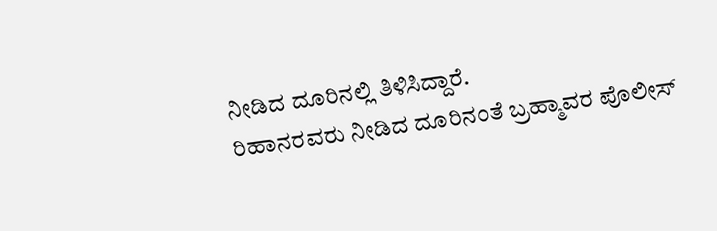ನೀಡಿದ ದೂರಿನಲ್ಲಿ ತಿಳಿಸಿದ್ದಾರೆ.
ರಿಹಾನರವರು ನೀಡಿದ ದೂರಿನಂತೆ ಬ್ರಹ್ಮಾವರ ಪೊಲೀಸ್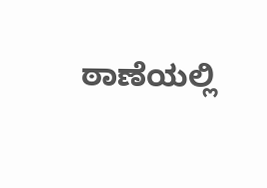ಠಾಣೆಯಲ್ಲಿ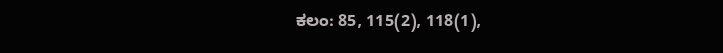ಕಲಂ: 85, 115(2), 118(1),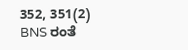352, 351(2) BNS ರಂತೆ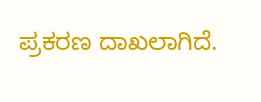ಪ್ರಕರಣ ದಾಖಲಾಗಿದೆ.